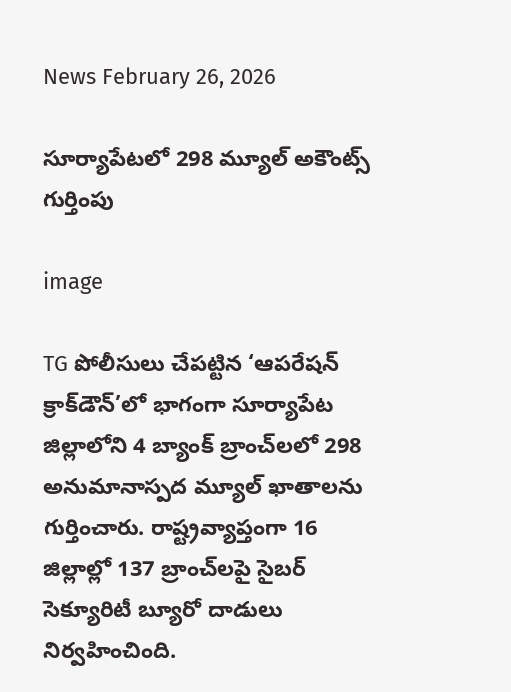News February 26, 2026

సూర్యాపేటలో 298 మ్యూల్ అకౌంట్స్ గుర్తింపు

image

TG పోలీసులు చేపట్టిన ‘ఆపరేషన్ క్రాక్‌డౌన్’లో భాగంగా సూర్యాపేట జిల్లాలోని 4 బ్యాంక్ బ్రాంచ్‌లలో 298 అనుమానాస్పద మ్యూల్ ఖాతాలను గుర్తించారు. రాష్ట్రవ్యాప్తంగా 16 జిల్లాల్లో 137 బ్రాంచ్‌లపై సైబర్ సెక్యూరిటీ బ్యూరో దాడులు నిర్వహించింది.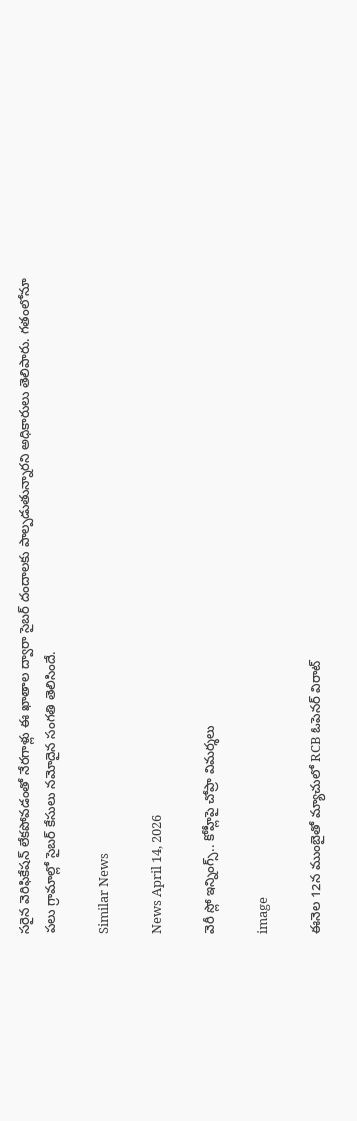సరైన వెరిఫికేషన్ లేకపోవడంతో నేరగాళ్లు ఈ ఖాతాల ద్వారా సైబర్ దందాలకు పాల్పడుతున్నారని అధికారులు తెలిపారు. గతంలోనూ పలు గ్రామాల్లో సైబర్ కేసులు నమోదైన సంగతి తెలిసిందే.

Similar News

News April 14, 2026

వెరీ స్లో ఇన్నింగ్స్.. కోహ్లీపై చోప్రా విమర్శలు

image

ఈనెల 12న ముంబైతో మ్యాచులో RCB ఓపెనర్ విరాట్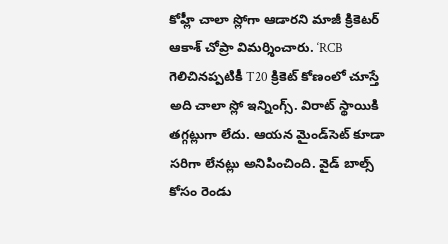కోహ్లీ చాలా స్లోగా ఆడారని మాజీ క్రికెటర్ ఆకాశ్ చోప్రా విమర్శించారు. ‘RCB గెలిచినప్పటికీ T20 క్రికెట్ కోణంలో చూస్తే అది చాలా స్లో ఇన్నింగ్స్. విరాట్ స్థాయికి తగ్గట్లుగా లేదు. ఆయన మైండ్‌సెట్ కూడా సరిగా లేనట్లు అనిపించింది. వైడ్ బాల్స్ కోసం రెండు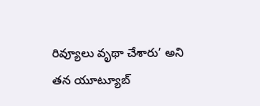రివ్యూలు వృథా చేశారు’ అని తన యూట్యూబ్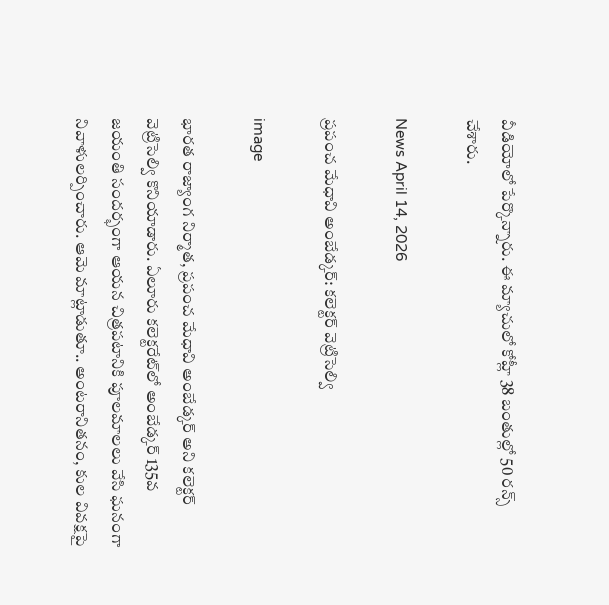వీడియోలో పేర్కొన్నారు. ఈ మ్యాచులో కోహ్లీ 38 బంతుల్లో 50 రన్స్ చేశారు.

News April 14, 2026

ప్రపంచ మేధావి అంబేడ్కర్: కలెక్టర్ వెట్రిసెల్వి

image

భారత రాజ్యాంగ నిర్మాత, ప్రపంచ మేధావి అంబేడ్కర్ అని కలెక్టర్ వెట్రిసెల్వి కొనియాడారు. ఏలూరు కలెక్టరేట్‌లో అంబేడ్కర్ 135వ జయంతి సందర్భంగా ఆయన చిత్రపటానికి పూలమాలలు వేసి ఘనంగా నివాళులర్పించారు. ఆమె మాట్లాడుతూ.. అంటరానితనం, కుల వివక్షపై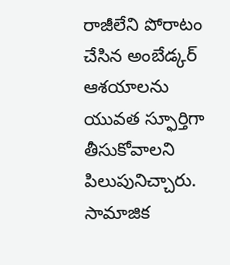రాజీలేని పోరాటం చేసిన అంబేడ్కర్ ఆశయాలను యువత స్ఫూర్తిగా తీసుకోవాలని పిలుపునిచ్చారు. సామాజిక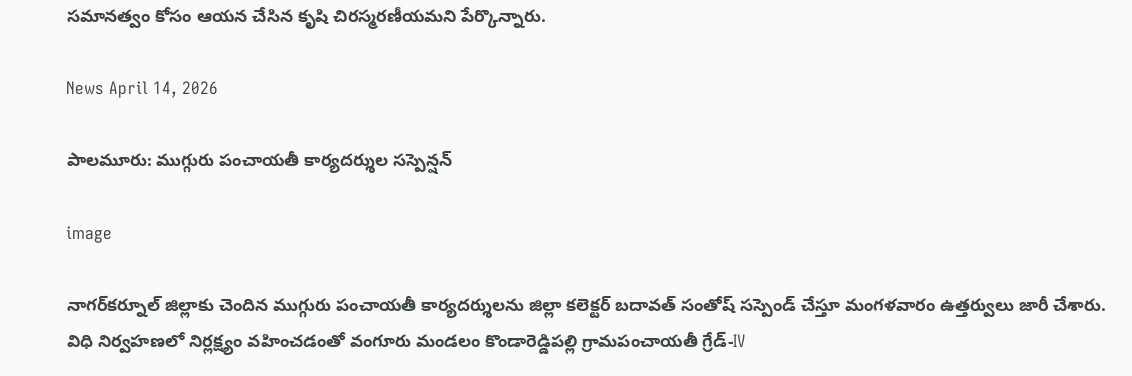సమానత్వం కోసం ఆయన చేసిన కృషి చిరస్మరణీయమని పేర్కొన్నారు.

News April 14, 2026

పాలమూరు: ముగ్గురు పంచాయతీ కార్యదర్శుల సస్పెన్షన్

image

నాగర్‌కర్నూల్ జిల్లాకు చెందిన ముగ్గురు పంచాయతీ కార్యదర్శులను జిల్లా కలెక్టర్ బదావత్ సంతోష్ సస్పెండ్ చేస్తూ మంగళవారం ఉత్తర్వులు జారీ చేశారు. విధి నిర్వహణలో నిర్లక్ష్యం వహించడంతో వంగూరు మండలం కొండారెడ్డిపల్లి గ్రామపంచాయతీ గ్రేడ్-IV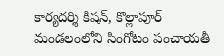కార్యదర్శి కిషన్, కొల్లాపూర్ మండలంలోని సింగోటం పంచాయతీ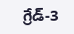గ్రేడ్-3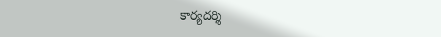కార్యదర్శి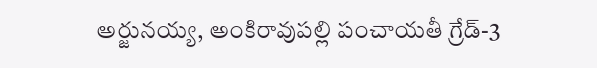అర్జునయ్య, అంకిరావుపల్లి పంచాయతీ గ్రేడ్-3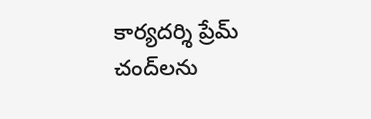కార్యదర్శి ప్రేమ్ చంద్‌లను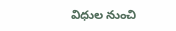విధుల నుంచి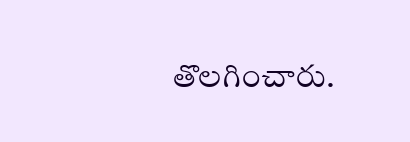తొలగించారు.